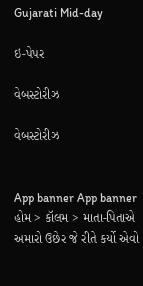Gujarati Mid-day

ઇ-પેપર

વેબસ્ટોરીઝ

વેબસ્ટોરીઝ


App banner App banner
હોમ > કૉલમ > માતા-પિતાએ અમારો ઉછેર જે રીતે કર્યો એવો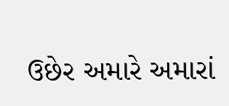ઉછેર અમારે અમારાં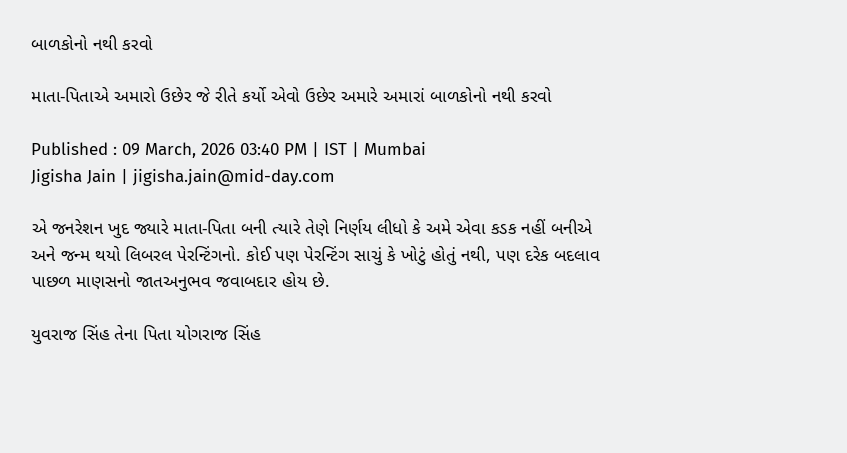બાળકોનો નથી કરવો

માતા-પિતાએ અમારો ઉછેર જે રીતે કર્યો એવો ઉછેર અમારે અમારાં બાળકોનો નથી કરવો

Published : 09 March, 2026 03:40 PM | IST | Mumbai
Jigisha Jain | jigisha.jain@mid-day.com

એ જનરેશન ખુદ જ્યારે માતા-પિતા બની ત્યારે તેણે નિર્ણય લીધો કે અમે એવા કડક નહીં બનીએ અને જન્મ થયો લિબરલ પેરન્ટિંગનો. કોઈ પણ પેરન્ટિંગ સાચું કે ખોટું હોતું નથી, પણ દરેક બદલાવ પાછળ માણસનો જાતઅનુભવ જવાબદાર હોય છે.

યુવરાજ સિંહ તેના પિતા યોગરાજ સિંહ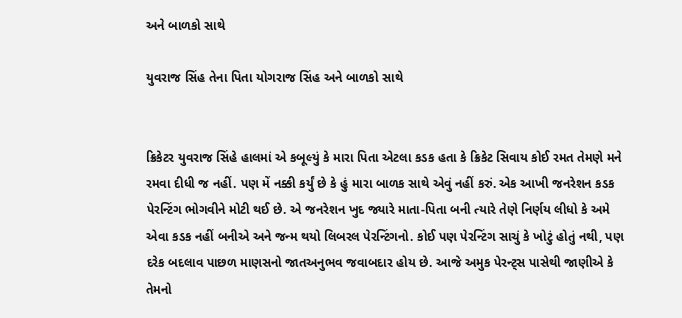અને બાળકો સાથે

યુવરાજ સિંહ તેના પિતા યોગરાજ સિંહ અને બાળકો સાથે


ક્રિકેટર યુવરાજ સિંહે હાલમાં એ કબૂલ્યું કે મારા પિતા એટલા કડક હતા કે ક્રિકેટ સિવાય કોઈ રમત તેમણે મને રમવા દીધી જ નહીં. પણ મેં નક્કી કર્યું છે કે હું મારા બાળક સાથે એવું નહીં કરું. એક આખી જનરેશન કડક પેરન્ટિંગ ભોગવીને મોટી થઈ છે. એ જનરેશન ખુદ જ્યારે માતા-પિતા બની ત્યારે તેણે નિર્ણય લીધો કે અમે એવા કડક નહીં બનીએ અને જન્મ થયો લિબરલ પેરન્ટિંગનો. કોઈ પણ પેરન્ટિંગ સાચું કે ખોટું હોતું નથી, પણ દરેક બદલાવ પાછળ માણસનો જાતઅનુભવ જવાબદાર હોય છે. આજે અમુક પેરન્ટ્સ પાસેથી જાણીએ કે તેમનો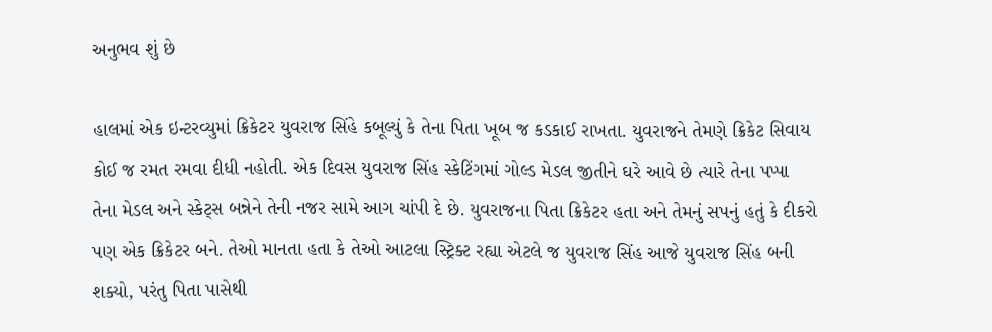અનુભવ શું છે

હાલમાં એક ઇન્ટરવ્યુમાં ક્રિકેટર યુવરાજ સિંહે કબૂલ્યું કે તેના પિતા ખૂબ જ કડકાઈ રાખતા. યુવરાજને તેમણે ક્રિકેટ સિવાય કોઈ જ રમત રમવા દીધી નહોતી. એક દિવસ યુવરાજ સિંહ સ્કેટિંગમાં ગોલ્ડ મેડલ જીતીને ઘરે આવે છે ત્યારે તેના પપ્પા તેના મેડલ અને સ્કેટ્સ બન્નેને તેની નજર સામે આગ ચાંપી દે છે. યુવરાજના પિતા ક્રિકેટર હતા અને તેમનું સપનું હતું કે દીકરો પણ એક ક્રિકેટર બને. તેઓ માનતા હતા કે તેઓ આટલા સ્ટ્રિક્ટ રહ્યા એટલે જ યુવરાજ સિંહ આજે યુવરાજ સિંહ બની શક્યો, પરંતુ પિતા પાસેથી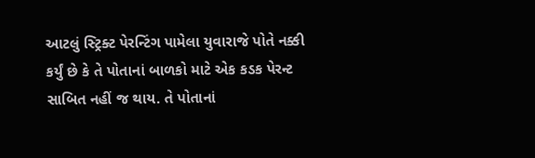આટલું સ્ટ્રિક્ટ પેરન્ટિંગ પામેલા યુવારાજે પોતે નક્કી કર્યું છે કે તે પોતાનાં બાળકો માટે એક કડક પેરન્ટ સાબિત નહીં જ થાય. તે પોતાનાં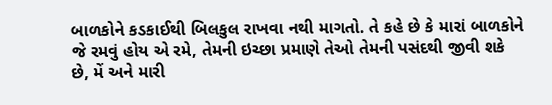બાળકોને કડકાઈથી બિલકુલ રાખવા નથી માગતો. તે કહે છે કે મારાં બાળકોને જે રમવું હોય એ રમે, તેમની ઇચ્છા પ્રમાણે તેઓ તેમની પસંદથી જીવી શકે છે, મેં અને મારી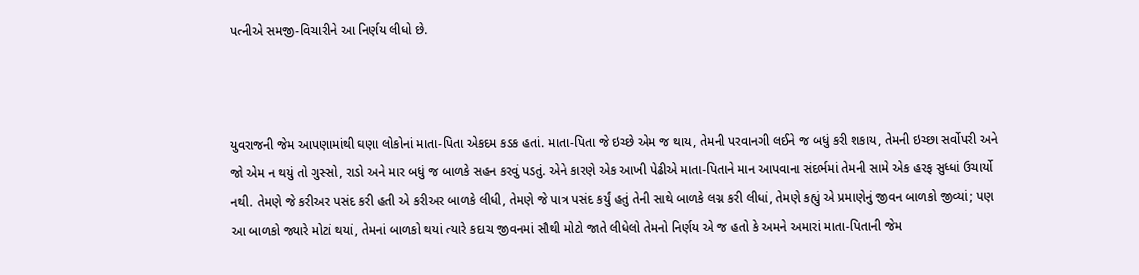પત્નીએ સમજી-વિચારીને આ નિર્ણય લીધો છે.



યુવરાજની જેમ આપણામાંથી ઘણા લોકોનાં માતા-પિતા એકદમ કડક હતાં. માતા-પિતા જે ઇચ્છે એમ જ થાય, તેમની પરવાનગી લઈને જ બધું કરી શકાય, તેમની ઇચ્છા સર્વોપરી અને જો એમ ન થયું તો ગુસ્સો, રાડો અને માર બધું જ બાળકે સહન કરવું પડતું. એને કારણે એક આખી પેઢીએ માતા-પિતાને માન આપવાના સંદર્ભમાં તેમની સામે એક હરફ સુધ્ધાં ઉચાર્યો નથી. તેમણે જે કરીઅર પસંદ કરી હતી એ કરીઅર બાળકે લીધી, તેમણે જે પાત્ર પસંદ કર્યું હતું તેની સાથે બાળકે લગ્ન કરી લીધાં, તેમણે કહ્યું એ પ્રમાણેનું જીવન બાળકો જીવ્યાં; પણ આ બાળકો જ્યારે મોટાં થયાં, તેમનાં બાળકો થયાં ત્યારે કદાચ જીવનમાં સૌથી મોટો જાતે લીધેલો તેમનો નિર્ણય એ જ હતો કે અમને અમારાં માતા-પિતાની જેમ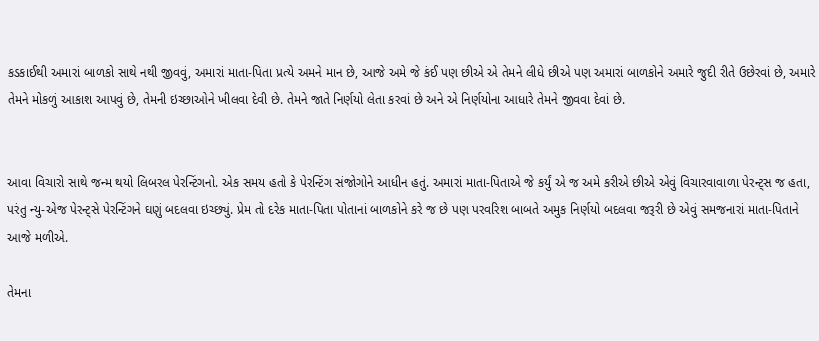કડકાઈથી અમારાં બાળકો સાથે નથી જીવવું, અમારાં માતા-પિતા પ્રત્યે અમને માન છે, આજે અમે જે કંઈ પણ છીએ એ તેમને લીધે છીએ પણ અમારાં બાળકોને અમારે જુદી રીતે ઉછેરવાં છે, અમારે તેમને મોકળું આકાશ આપવું છે, તેમની ઇચ્છાઓને ખીલવા દેવી છે. તેમને જાતે નિર્ણયો લેતા કરવાં છે અને એ નિર્ણયોના આધારે તેમને જીવવા દેવાં છે.


આવા વિચારો સાથે જન્મ થયો લિબરલ પેરન્ટિંગનો. એક સમય હતો કે પેરન્ટિંગ સંજોગોને આધીન હતું. અમારાં માતા-પિતાએ જે કર્યું એ જ અમે કરીએ છીએ એવું વિચારવાવાળા પેરન્ટ્સ જ હતા, પરંતુ ન્યુ-એજ પેરન્ટ્સે પેરન્ટિંગને ઘણું બદલવા ઇચ્છ્યું. પ્રેમ તો દરેક માતા-પિતા પોતાનાં બાળકોને કરે જ છે પણ પરવરિશ બાબતે અમુક નિર્ણયો બદલવા જરૂરી છે એવું સમજનારાં માતા-પિતાને આજે મળીએ.

તેમના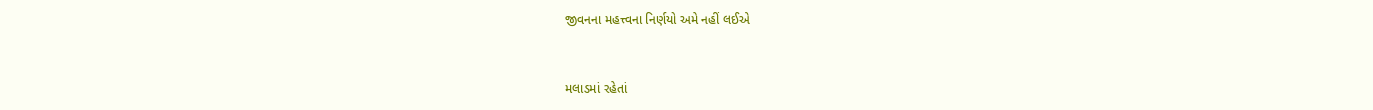જીવનના મહત્ત્વના નિર્ણયો અમે નહીં લઈએ


મલાડમાં રહેતાં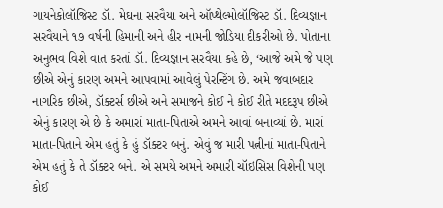ગાયનેકોલૉજિસ્ટ ડૉ. મેઘના સરવૈયા અને ઑપ્થેલ્મોલૉજિસ્ટ ડૉ. દિવ્યજ્ઞાન સરવૈયાને ૧૭ વર્ષની હિમાની અને હીર નામની જોડિયા દીકરીઓ છે. પોતાના અનુભવ વિશે વાત કરતાં ડૉ. દિવ્યજ્ઞાન સરવૈયા કહે છે, ‘આજે અમે જે પણ છીએ એનું કારણ અમને આપવામાં આવેલું પેરન્ટિંગ છે. અમે જવાબદાર નાગરિક છીએ, ડૉક્ટર્સ છીએ અને સમાજને કોઈ ને કોઈ રીતે મદદરૂપ છીએ એનું કારણ એ છે કે અમારાં માતા-પિતાએ અમને આવાં બનાવ્યાં છે. મારાં માતા-પિતાને એમ હતું કે હું ડૉક્ટર બનું. એવું જ મારી પત્નીનાં માતા-પિતાને એમ હતું કે તે ડૉક્ટર બને. એ સમયે અમને અમારી ચૉઇસિસ વિશેની પણ કોઈ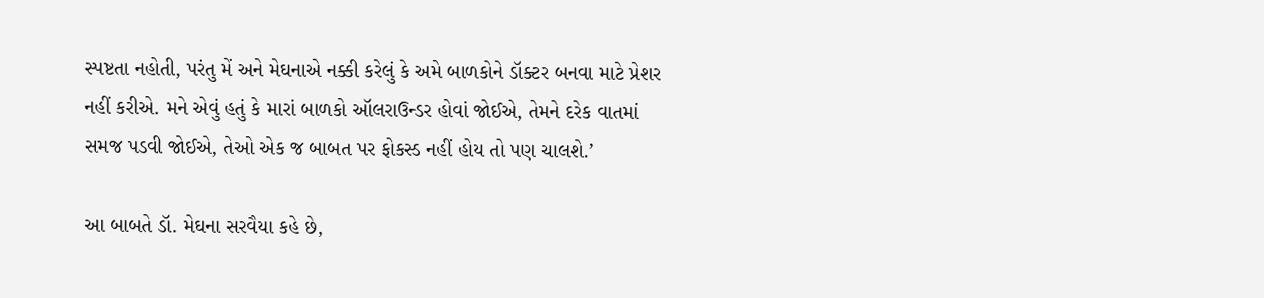સ્પષ્ટતા નહોતી, પરંતુ મેં અને મેઘનાએ નક્કી કરેલું કે અમે બાળકોને ડૉક્ટર બનવા માટે પ્રેશર નહીં કરીએ. મને એવું હતું કે મારાં બાળકો ઑલરાઉન્ડર હોવાં જોઈએ, તેમને દરેક વાતમાં સમજ પડવી જોઈએ, તેઓ એક જ બાબત પર ફોકસ્ડ નહીં હોય તો પણ ચાલશે.’

આ બાબતે ડૉ. મેઘના સરવૈયા કહે છે,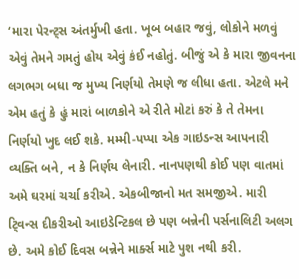‘મારા પેરન્ટ્સ અંતર્મુખી હતા. ખૂબ બહાર જવું, લોકોને મળવું એવું તેમને ગમતું હોય એવું કંઈ નહોતું. બીજું એ કે મારા જીવનના લગભગ બધા જ મુખ્ય નિર્ણયો તેમણે જ લીધા હતા. એટલે મને એમ હતું કે હું મારાં બાળકોને એ રીતે મોટાં કરું કે તે તેમના નિર્ણયો ખુદ લઈ શકે. મમ્મી-પપ્પા એક ગાઇડન્સ આપનારી વ્યક્તિ બને, ન કે નિર્ણય લેનારી. નાનપણથી કોઈ પણ વાતમાં અમે ઘરમાં ચર્ચા કરીએ. એકબીજાનો મત સમજીએ. મારી ટ્‍વિન્સ દીકરીઓ આઇડેન્ટિકલ છે પણ બન્નેની પર્સનાલિટી અલગ છે. અમે કોઈ દિવસ બન્નેને માર્ક્સ માટે પુશ નથી કરી.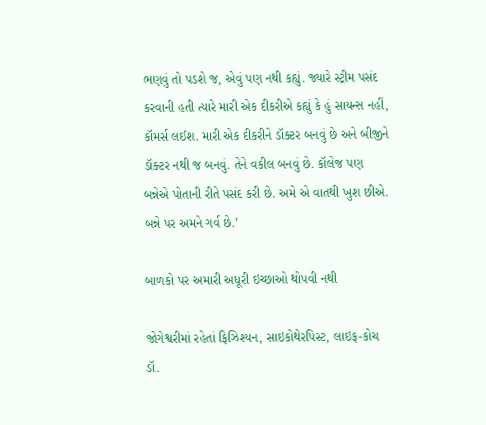ભણવું તો પડશે જ, એવું પણ નથી કહ્યું. જ્યારે સ્ટ્રીમ પસંદ કરવાની હતી ત્યારે મારી એક દીકરીએ કહ્યું કે હું સાયન્સ નહીં, કૉમર્સ લઈશ. મારી એક દીકરીને ડૉક્ટર બનવું છે અને બીજીને ડૉક્ટર નથી જ બનવું. તેને વકીલ બનવું છે. કૉલેજ પણ બન્નેએ પોતાની રીતે પસંદ કરી છે. અમે એ વાતથી ખુશ છીએ. બન્ને પર અમને ગર્વ છે.’

બાળકો પર અમારી અધૂરી ઇચ્છાઓ થોપવી નથી

જોગેશ્વરીમાં રહેતાં ફિઝિશ્યન, સાઇકોથેરપિસ્ટ, લાઇફ-કોચ ડૉ.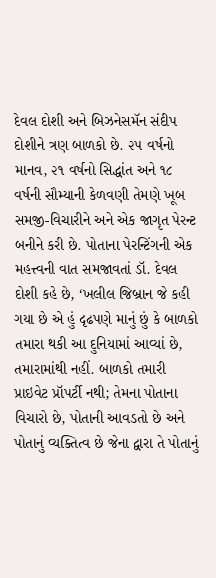દેવલ દોશી અને બિઝનેસમૅન સંદીપ દોશીને ત્રણ બાળકો છે. ૨૫ વર્ષનો માનવ, ૨૧ વર્ષનો સિદ્ધાંત અને ૧૮ વર્ષની સૌમ્યાની કેળવણી તેમણે ખૂબ સમજી-વિચારીને અને એક જાગૃત પેરન્ટ બનીને કરી છે. પોતાના પેરન્ટિંગની એક મહત્ત્વની વાત સમજાવતાં ડૉ. દેવલ દોશી કહે છે, ‘ખલીલ જિબ્રાન જે કહી ગયા છે એ હું દૃઢપણે માનું છું કે બાળકો તમારા થકી આ દુનિયામાં આવ્યાં છે, તમારામાંથી નહીં. બાળકો તમારી પ્રાઇવેટ પ્રૉપર્ટી નથી; તેમના પોતાના વિચારો છે, પોતાની આવડતો છે અને પોતાનું વ્યક્તિત્વ છે જેના દ્વારા તે પોતાનું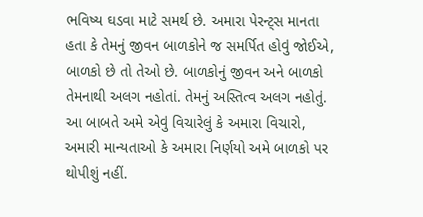ભવિષ્ય ઘડવા માટે સમર્થ છે. અમારા પેરન્ટ્સ માનતા હતા કે તેમનું જીવન બાળકોને જ સમર્પિત હોવું જોઈએ, બાળકો છે તો તેઓ છે. બાળકોનું જીવન અને બાળકો તેમનાથી અલગ નહોતાં. તેમનું અસ્તિત્વ અલગ નહોતું. આ બાબતે અમે એવું વિચારેલું કે અમારા વિચારો, અમારી માન્યતાઓ કે અમારા નિર્ણયો અમે બાળકો પર થોપીશું નહીં.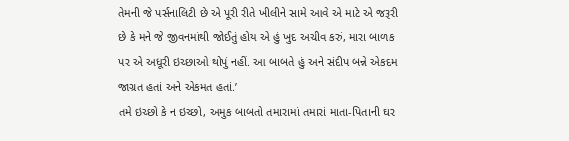તેમની જે પર્સનાલિટી છે એ પૂરી રીતે ખીલીને સામે આવે એ માટે એ જરૂરી છે કે મને જે જીવનમાંથી જોઈતું હોય એ હું ખુદ અચીવ કરું, મારા બાળક પર એ અધૂરી ઇચ્છાઓ થોપું નહીં. આ બાબતે હું અને સંદીપ બન્ને એકદમ જાગ્રત હતાં અને એકમત હતાં.’
તમે ઇચ્છો કે ન ઇચ્છો, અમુક બાબતો તમારામાં તમારાં માતા-પિતાની ઘર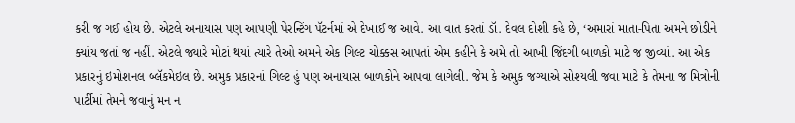કરી જ ગઈ હોય છે. એટલે અનાયાસ પણ આપણી પેરન્ટિંગ પૅટર્નમાં એ દેખાઈ જ આવે. આ વાત કરતાં ડૉ. દેવલ દોશી કહે છે, ‘અમારાં માતા-પિતા અમને છોડીને ક્યાંય જતાં જ નહીં. એટલે જ્યારે મોટાં થયાં ત્યારે તેઓ અમને એક ગિલ્ટ ચોક્કસ આપતાં એમ કહીને કે અમે તો આખી જિંદગી બાળકો માટે જ જીવ્યાં. આ એક પ્રકારનું ઇમોશનલ બ્લૅકમેઇલ છે. અમુક પ્રકારનાં ગિલ્ટ હું પણ અનાયાસ બાળકોને આપવા લાગેલી. જેમ કે અમુક જગ્યાએ સોશ્યલી જવા માટે કે તેમના જ મિત્રોની પાર્ટીમાં તેમને જવાનું મન ન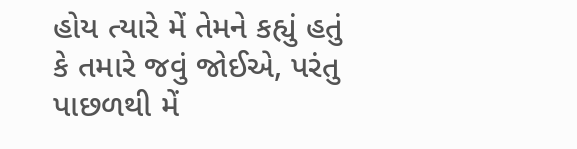હોય ત્યારે મેં તેમને કહ્યું હતું કે તમારે જવું જોઈએ, પરંતુ પાછળથી મેં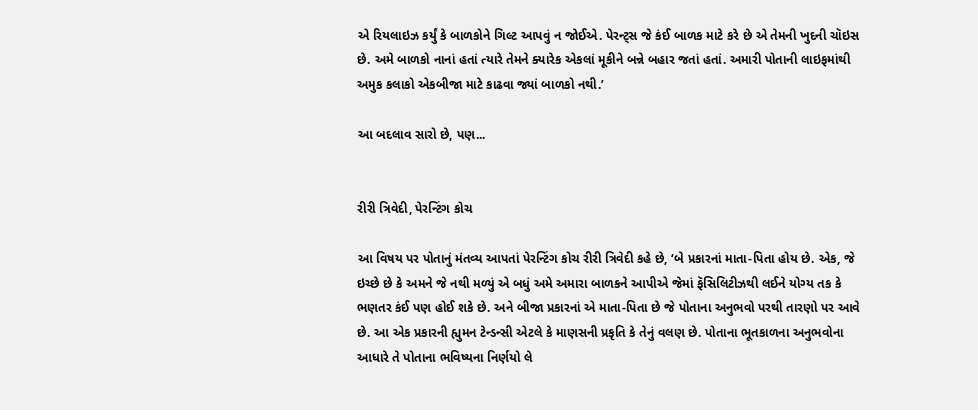એ રિયલાઇઝ કર્યું કે બાળકોને ગિલ્ટ આપવું ન જોઈએ. પેરન્ટ્સ જે કંઈ બાળક માટે કરે છે એ તેમની ખુદની ચૉઇસ છે. અમે બાળકો નાનાં હતાં ત્યારે તેમને ક્યારેક એકલાં મૂકીને બન્ને બહાર જતાં હતાં. અમારી પોતાની લાઇફમાંથી અમુક કલાકો એકબીજા માટે કાઢવા જ્યાં બાળકો નથી.’

આ બદલાવ સારો છે, પણ...


રીરી ત્રિવેદી, પેરન્ટિંગ કોચ

આ વિષય પર પોતાનું મંતવ્ય આપતાં પેરન્ટિંગ કોચ રીરી ત્રિવેદી કહે છે, ‘બે પ્રકારનાં માતા-પિતા હોય છે. એક, જે ઇચ્છે છે કે અમને જે નથી મળ્યું એ બધું અમે અમારા બાળકને આપીએ જેમાં ફૅસિલિટીઝથી લઈને યોગ્ય તક કે ભણતર કંઈ પણ હોઈ શકે છે. અને બીજા પ્રકારનાં એ માતા-પિતા છે જે પોતાના અનુભવો પરથી તારણો પર આવે છે. આ એક પ્રકારની હ્યુમન ટેન્ડન્સી એટલે કે માણસની પ્રકૃતિ કે તેનું વલણ છે. પોતાના ભૂતકાળના અનુભવોના આધારે તે પોતાના ભવિષ્યના નિર્ણયો લે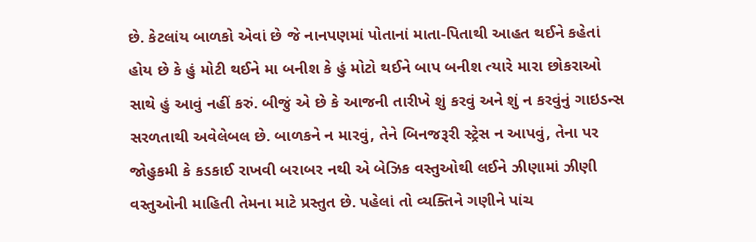છે. કેટલાંય બાળકો એવાં છે જે નાનપણમાં પોતાનાં માતા-પિતાથી આહત થઈને કહેતાં હોય છે કે હું મોટી થઈને મા બનીશ કે હું મોટો થઈને બાપ બનીશ ત્યારે મારા છોકરાઓ સાથે હું આવું નહીં કરું. બીજું એ છે કે આજની તારીખે શું કરવું અને શું ન કરવુંનું ગાઇડન્સ સરળતાથી અવેલેબલ છે. બાળકને ન મારવું, તેને બિનજરૂરી સ્ટ્રેસ ન આપવું, તેના પર જોહુકમી કે કડકાઈ રાખવી બરાબર નથી એ બેઝિક વસ્તુઓથી લઈને ઝીણામાં ઝીણી વસ્તુઓની માહિતી તેમના માટે પ્રસ્તુત છે. પહેલાં તો વ્યક્તિને ગણીને પાંચ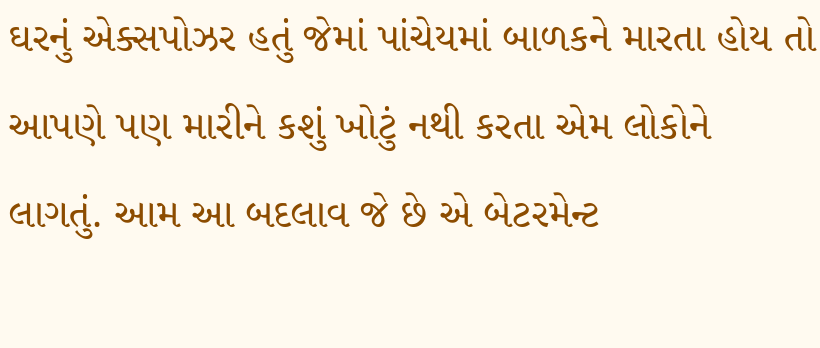ઘરનું એક્સપોઝર હતું જેમાં પાંચેયમાં બાળકને મારતા હોય તો આપણે પણ મારીને કશું ખોટું નથી કરતા એમ લોકોને લાગતું. આમ આ બદલાવ જે છે એ બેટરમેન્ટ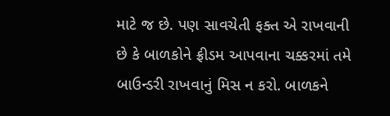માટે જ છે. પણ સાવચેતી ફક્ત એ રાખવાની છે કે બાળકોને ફ્રીડમ આપવાના ચક્કરમાં તમે બાઉન્ડરી રાખવાનું મિસ ન કરો. બાળકને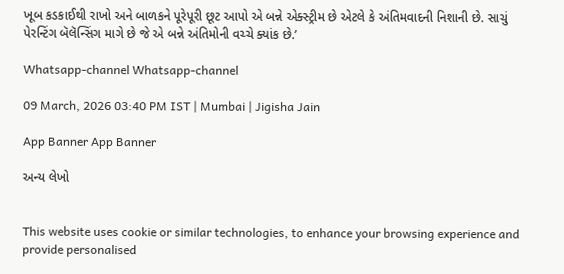ખૂબ કડકાઈથી રાખો અને બાળકને પૂરેપૂરી છૂટ આપો એ બન્ને એક્સ્ટ્રીમ છે એટલે કે અંતિમવાદની નિશાની છે. સાચું પેરન્ટિંગ બૅલૅન્સિંગ માગે છે જે એ બન્ને અંતિમોની વચ્ચે ક્યાંક છે.’

Whatsapp-channel Whatsapp-channel

09 March, 2026 03:40 PM IST | Mumbai | Jigisha Jain

App Banner App Banner

અન્ય લેખો


This website uses cookie or similar technologies, to enhance your browsing experience and provide personalised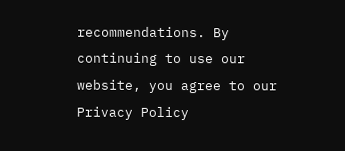recommendations. By continuing to use our website, you agree to our Privacy Policy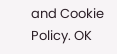and Cookie Policy. OK